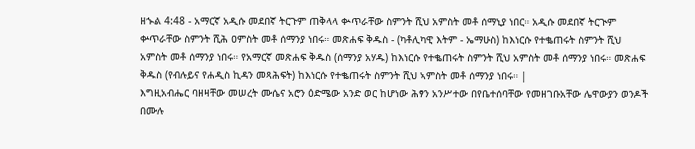ዘኍል 4:48 - አማርኛ አዲሱ መደበኛ ትርጉም ጠቅላላ ቊጥራቸው ስምንት ሺህ አምስት መቶ ሰማኒያ ነበር። አዲሱ መደበኛ ትርጒም ቍጥራቸው ስምንት ሺሕ ዐምስት መቶ ሰማንያ ነበሩ። መጽሐፍ ቅዱስ - (ካቶሊካዊ እትም - ኤማሁስ) ከእነርሱ የተቈጠሩት ስምንት ሺህ አምስት መቶ ሰማንያ ነበሩ። የአማርኛ መጽሐፍ ቅዱስ (ሰማንያ አሃዱ) ከእነርሱ የተቈጠሩት ስምንት ሺህ አምስት መቶ ሰማንያ ነበሩ። መጽሐፍ ቅዱስ (የብሉይና የሐዲስ ኪዳን መጻሕፍት) ከእነርሱ የተቈጠሩት ስምንት ሺህ ኣምስት መቶ ሰማንያ ነበሩ። |
እግዚአብሔር ባዘዛቸው መሠረት ሙሴና አሮን ዕድሜው አንድ ወር ከሆነው ሕፃን አንሥተው በየቤተሰባቸው የመዘገቡአቸው ሌዋውያን ወንዶች በሙሉ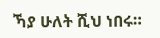ኻያ ሁለት ሺህ ነበሩ።